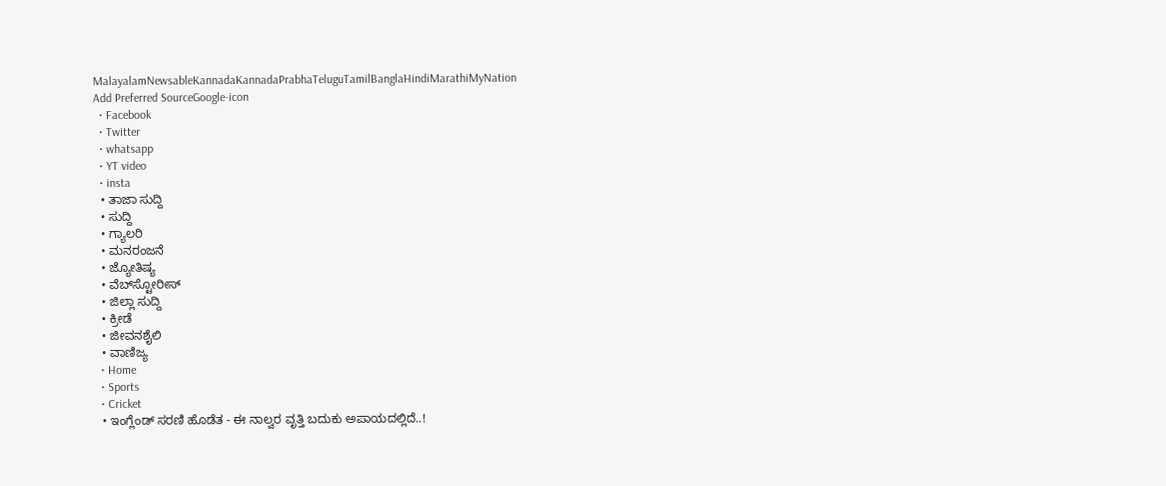MalayalamNewsableKannadaKannadaPrabhaTeluguTamilBanglaHindiMarathiMyNation
Add Preferred SourceGoogle-icon
  • Facebook
  • Twitter
  • whatsapp
  • YT video
  • insta
  • ತಾಜಾ ಸುದ್ದಿ
  • ಸುದ್ದಿ
  • ಗ್ಯಾಲರಿ
  • ಮನರಂಜನೆ
  • ಜ್ಯೋತಿಷ್ಯ
  • ವೆಬ್‌ಸ್ಟೋರೀಸ್
  • ಜಿಲ್ಲಾ ಸುದ್ದಿ
  • ಕ್ರೀಡೆ
  • ಜೀವನಶೈಲಿ
  • ವಾಣಿಜ್ಯ
  • Home
  • Sports
  • Cricket
  • ಇಂಗ್ಲೆಂಡ್ ಸರಣಿ ಹೊಡೆತ - ಈ ನಾಲ್ವರ ವೃತ್ತಿ ಬದುಕು ಅಪಾಯದಲ್ಲಿದೆ..!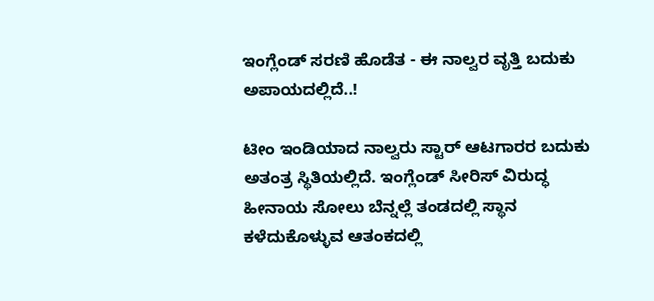ಇಂಗ್ಲೆಂಡ್ ಸರಣಿ ಹೊಡೆತ - ಈ ನಾಲ್ವರ ವೃತ್ತಿ ಬದುಕು ಅಪಾಯದಲ್ಲಿದೆ..!

ಟೀಂ ಇಂಡಿಯಾದ ನಾಲ್ವರು ಸ್ಟಾರ್ ಆಟಗಾರರ ಬದುಕು ಅತಂತ್ರ ಸ್ಥಿತಿಯಲ್ಲಿದೆ. ಇಂಗ್ಲೆಂಡ್ ಸೀರಿಸ್ ವಿರುದ್ಧ ಹೀನಾಯ ಸೋಲು ಬೆನ್ನಲ್ಲೆ ತಂಡದಲ್ಲಿ ಸ್ಥಾನ ಕಳೆದುಕೊಳ್ಳುವ ಆತಂಕದಲ್ಲಿ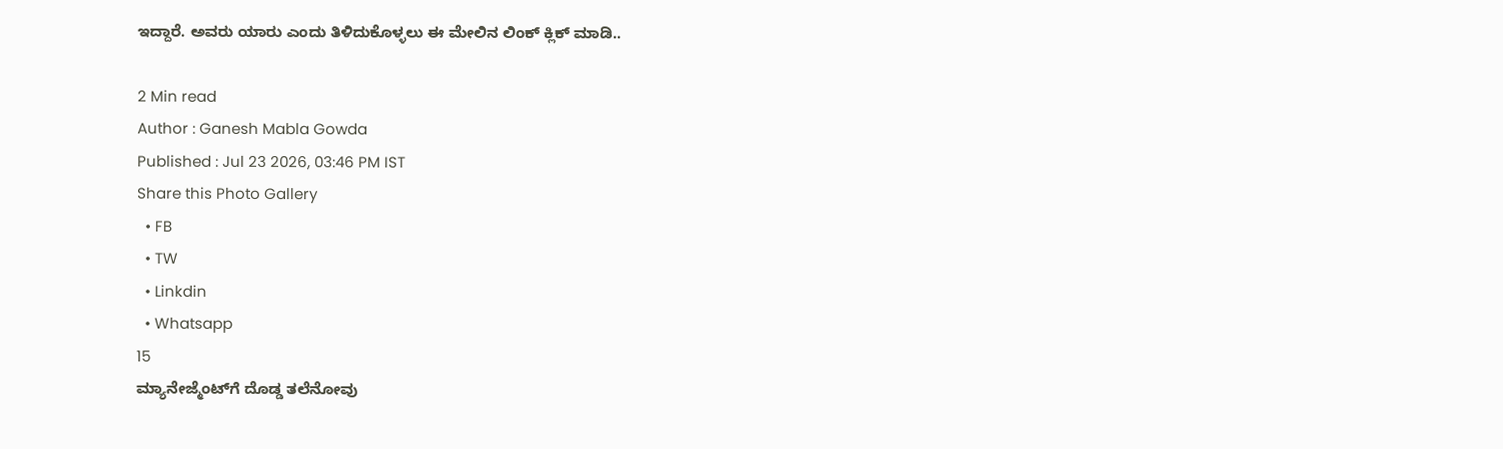ಇದ್ದಾರೆ. ಅವರು ಯಾರು ಎಂದು ತಿಳಿದುಕೊಳ್ಳಲು ಈ ಮೇಲಿನ ಲಿಂಕ್ ಕ್ಲಿಕ್ ಮಾಡಿ..

2 Min read
Author : Ganesh Mabla Gowda
Published : Jul 23 2026, 03:46 PM IST
Share this Photo Gallery
  • FB
  • TW
  • Linkdin
  • Whatsapp
15
ಮ್ಯಾನೇಜ್ಮೆಂಟ್‌ಗೆ ದೊಡ್ಡ ತಲೆನೋವು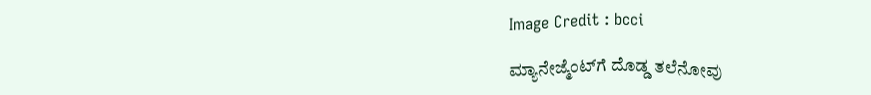Image Credit : bcci

ಮ್ಯಾನೇಜ್ಮೆಂಟ್‌ಗೆ ದೊಡ್ಡ ತಲೆನೋವು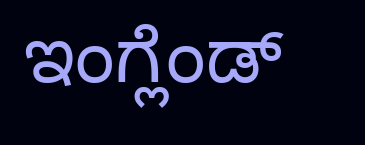ಇಂಗ್ಲೆಂಡ್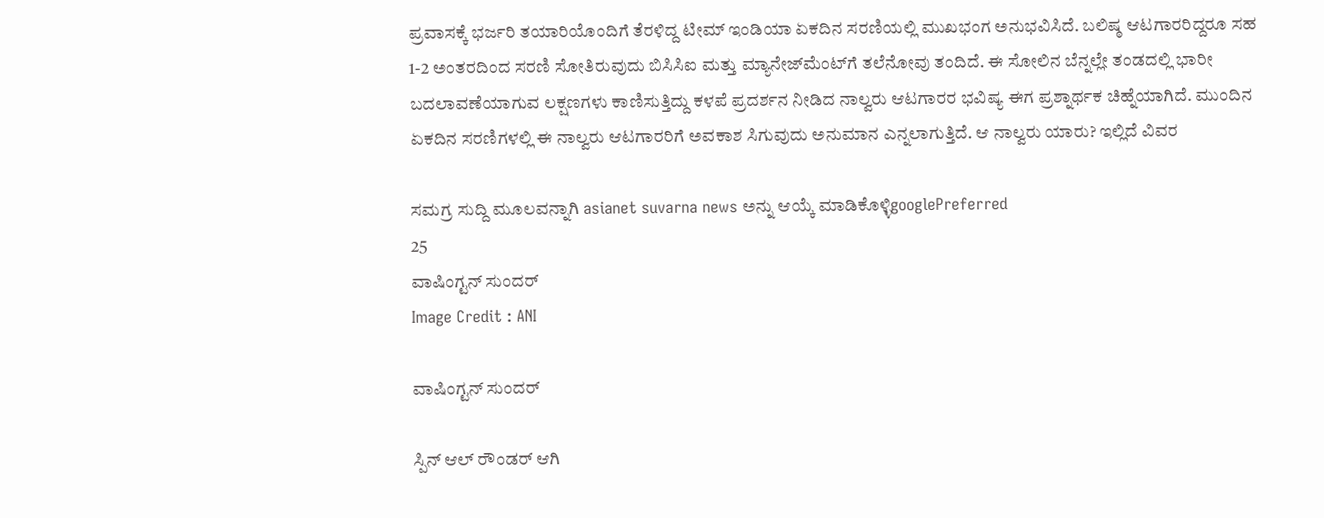ಪ್ರವಾಸಕ್ಕೆ ಭರ್ಜರಿ ತಯಾರಿಯೊಂದಿಗೆ ತೆರಳಿದ್ದ ಟೀಮ್ ಇಂಡಿಯಾ ಏಕದಿನ ಸರಣಿಯಲ್ಲಿ ಮುಖಭಂಗ ಅನುಭವಿಸಿದೆ. ಬಲಿಷ್ಠ ಆಟಗಾರರಿದ್ದರೂ ಸಹ 1-2 ಅಂತರದಿಂದ ಸರಣಿ ಸೋತಿರುವುದು ಬಿಸಿಸಿಐ ಮತ್ತು ಮ್ಯಾನೇಜ್‌ಮೆಂಟ್‌ಗೆ ತಲೆನೋವು ತಂದಿದೆ. ಈ ಸೋಲಿನ ಬೆನ್ನಲ್ಲೇ ತಂಡದಲ್ಲಿ ಭಾರೀ ಬದಲಾವಣೆಯಾಗುವ ಲಕ್ಷಣಗಳು ಕಾಣಿಸುತ್ತಿದ್ದು ಕಳಪೆ ಪ್ರದರ್ಶನ ನೀಡಿದ ನಾಲ್ವರು ಆಟಗಾರರ ಭವಿಷ್ಯ ಈಗ ಪ್ರಶ್ನಾರ್ಥಕ ಚಿಹ್ನೆಯಾಗಿದೆ. ಮುಂದಿನ ಏಕದಿನ ಸರಣಿಗಳಲ್ಲಿ ಈ ನಾಲ್ವರು ಆಟಗಾರರಿಗೆ ಅವಕಾಶ ಸಿಗುವುದು ಅನುಮಾನ ಎನ್ನಲಾಗುತ್ತಿದೆ. ಆ ನಾಲ್ವರು ಯಾರು? ಇಲ್ಲಿದೆ ವಿವರ

ಸಮಗ್ರ ಸುದ್ದಿ ಮೂಲವನ್ನಾಗಿ asianet suvarna news ಅನ್ನು ಆಯ್ಕೆ ಮಾಡಿಕೊಳ್ಳಿgooglePreferred
25
ವಾಷಿಂಗ್ಟನ್ ಸುಂದರ್
Image Credit : ANI

ವಾಷಿಂಗ್ಟನ್ ಸುಂದರ್

ಸ್ಪಿನ್ ಆಲ್ ರೌಂಡರ್ ಆಗಿ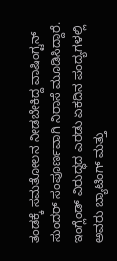ತಂಡಕ್ಕೆ ಸಮತೋಲನ ನೀಡಬೇಕಿದ್ದ ವಾಷಿಂಗ್ಟನ್ ಸುಂದರ್ ಸಂಪೂರ್ಣವಾಗಿ ನಿರಾಸೆ ಮೂಡಿಸಿದ್ದಾರೆ. ಇಂಗ್ಲೆಂಡ್ ವಿರುದ್ಧದ ಎರಡು ಏಕದಿನ ಪಂದ್ಯಗಳಲ್ಲಿ ಅವರು ಬ್ಯಾಟಿಂಗ್ ಮತ್ತು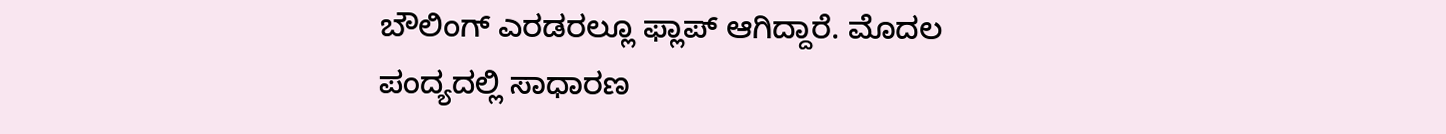ಬೌಲಿಂಗ್ ಎರಡರಲ್ಲೂ ಫ್ಲಾಪ್ ಆಗಿದ್ದಾರೆ. ಮೊದಲ ಪಂದ್ಯದಲ್ಲಿ ಸಾಧಾರಣ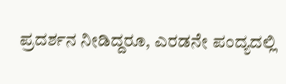ಪ್ರದರ್ಶನ ನೀಡಿದ್ದರೂ, ಎರಡನೇ ಪಂದ್ಯದಲ್ಲಿ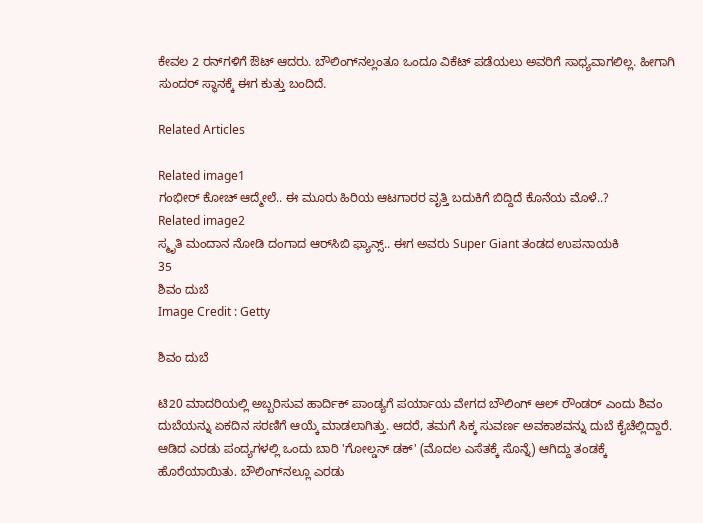ಕೇವಲ 2 ರನ್‌ಗಳಿಗೆ ಔಟ್ ಆದರು. ಬೌಲಿಂಗ್‌ನಲ್ಲಂತೂ ಒಂದೂ ವಿಕೆಟ್ ಪಡೆಯಲು ಅವರಿಗೆ ಸಾಧ್ಯವಾಗಲಿಲ್ಲ. ಹೀಗಾಗಿ ಸುಂದರ್ ಸ್ಥಾನಕ್ಕೆ ಈಗ ಕುತ್ತು ಬಂದಿದೆ.

Related Articles

Related image1
ಗಂಭೀರ್‌ ಕೋಚ್‌ ಆದ್ಮೇಲೆ.. ಈ ಮೂರು ಹಿರಿಯ ಆಟಗಾರರ ವೃತ್ತಿ ಬದುಕಿಗೆ ಬಿದ್ದಿದೆ ಕೊನೆಯ ಮೊಳೆ..?
Related image2
ಸ್ಮೃತಿ ಮಂದಾನ ನೋಡಿ ದಂಗಾದ ಆರ್‍‌ಸಿಬಿ ಫ್ಯಾನ್ಸ್.. ಈಗ ಅವರು Super Giant ತಂಡದ ಉಪನಾಯಕಿ
35
ಶಿವಂ ದುಬೆ
Image Credit : Getty

ಶಿವಂ ದುಬೆ

ಟಿ20 ಮಾದರಿಯಲ್ಲಿ ಅಬ್ಬರಿಸುವ ಹಾರ್ದಿಕ್ ಪಾಂಡ್ಯಗೆ ಪರ್ಯಾಯ ವೇಗದ ಬೌಲಿಂಗ್ ಆಲ್ ರೌಂಡರ್ ಎಂದು ಶಿವಂ ದುಬೆಯನ್ನು ಏಕದಿನ ಸರಣಿಗೆ ಆಯ್ಕೆ ಮಾಡಲಾಗಿತ್ತು. ಆದರೆ, ತಮಗೆ ಸಿಕ್ಕ ಸುವರ್ಣ ಅವಕಾಶವನ್ನು ದುಬೆ ಕೈಚೆಲ್ಲಿದ್ದಾರೆ. ಆಡಿದ ಎರಡು ಪಂದ್ಯಗಳಲ್ಲಿ ಒಂದು ಬಾರಿ 'ಗೋಲ್ಡನ್ ಡಕ್' (ಮೊದಲ ಎಸೆತಕ್ಕೆ ಸೊನ್ನೆ) ಆಗಿದ್ದು ತಂಡಕ್ಕೆ ಹೊರೆಯಾಯಿತು. ಬೌಲಿಂಗ್‌ನಲ್ಲೂ ಎರಡು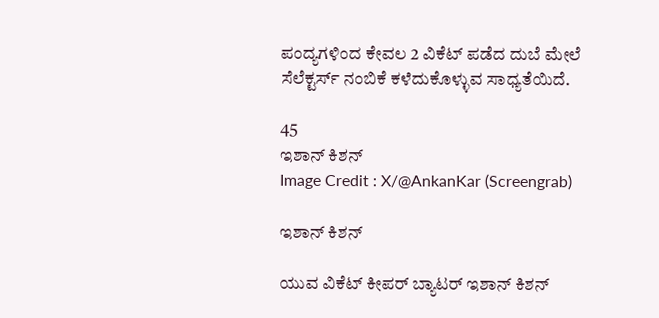ಪಂದ್ಯಗಳಿಂದ ಕೇವಲ 2 ವಿಕೆಟ್ ಪಡೆದ ದುಬೆ ಮೇಲೆ ಸೆಲೆಕ್ಟರ್ಸ್ ನಂಬಿಕೆ ಕಳೆದುಕೊಳ್ಳುವ ಸಾಧ್ಯತೆಯಿದೆ.

45
ಇಶಾನ್ ಕಿಶನ್
Image Credit : X/@AnkanKar (Screengrab)

ಇಶಾನ್ ಕಿಶನ್

ಯುವ ವಿಕೆಟ್ ಕೀಪರ್ ಬ್ಯಾಟರ್ ಇಶಾನ್ ಕಿಶನ್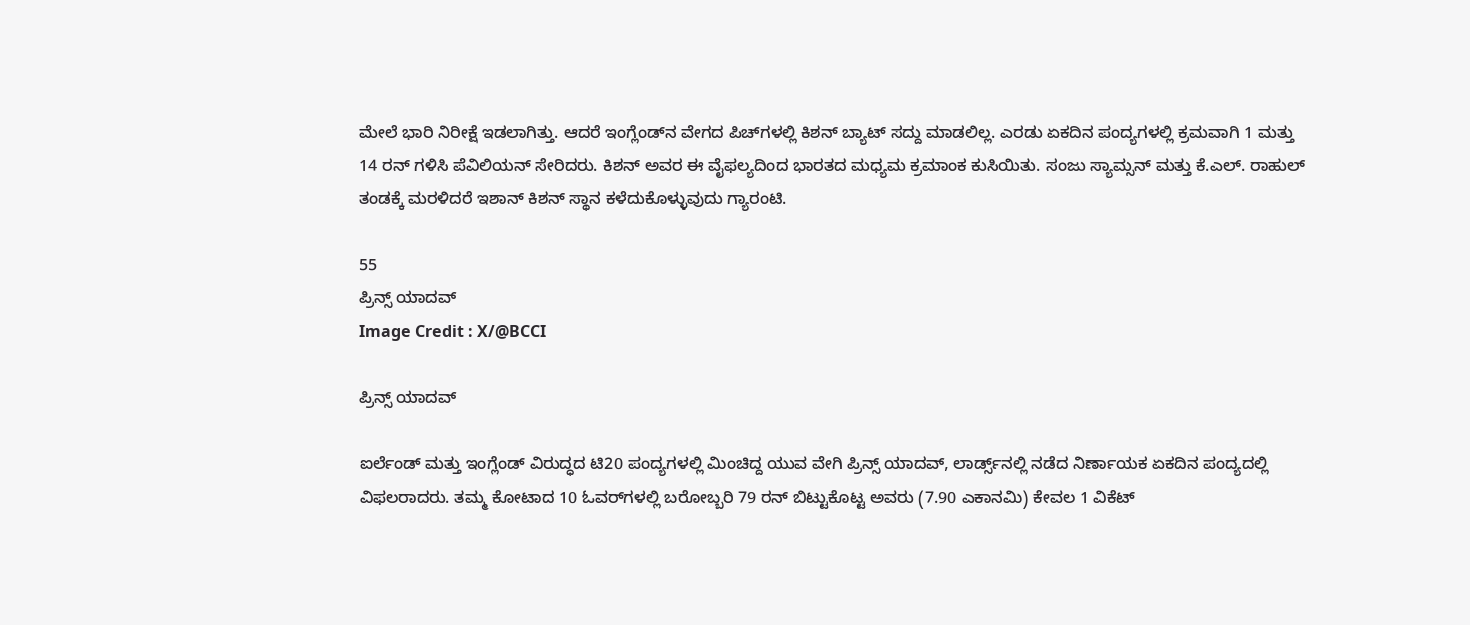ಮೇಲೆ ಭಾರಿ ನಿರೀಕ್ಷೆ ಇಡಲಾಗಿತ್ತು. ಆದರೆ ಇಂಗ್ಲೆಂಡ್‌ನ ವೇಗದ ಪಿಚ್‌ಗಳಲ್ಲಿ ಕಿಶನ್ ಬ್ಯಾಟ್ ಸದ್ದು ಮಾಡಲಿಲ್ಲ. ಎರಡು ಏಕದಿನ ಪಂದ್ಯಗಳಲ್ಲಿ ಕ್ರಮವಾಗಿ 1 ಮತ್ತು 14 ರನ್ ಗಳಿಸಿ ಪೆವಿಲಿಯನ್ ಸೇರಿದರು. ಕಿಶನ್ ಅವರ ಈ ವೈಫಲ್ಯದಿಂದ ಭಾರತದ ಮಧ್ಯಮ ಕ್ರಮಾಂಕ ಕುಸಿಯಿತು. ಸಂಜು ಸ್ಯಾಮ್ಸನ್ ಮತ್ತು ಕೆ.ಎಲ್. ರಾಹುಲ್ ತಂಡಕ್ಕೆ ಮರಳಿದರೆ ಇಶಾನ್ ಕಿಶನ್ ಸ್ಥಾನ ಕಳೆದುಕೊಳ್ಳುವುದು ಗ್ಯಾರಂಟಿ.

55
ಪ್ರಿನ್ಸ್ ಯಾದವ್
Image Credit : X/@BCCI

ಪ್ರಿನ್ಸ್ ಯಾದವ್

ಐರ್ಲೆಂಡ್ ಮತ್ತು ಇಂಗ್ಲೆಂಡ್ ವಿರುದ್ಧದ ಟಿ20 ಪಂದ್ಯಗಳಲ್ಲಿ ಮಿಂಚಿದ್ದ ಯುವ ವೇಗಿ ಪ್ರಿನ್ಸ್ ಯಾದವ್, ಲಾರ್ಡ್ಸ್‌ನಲ್ಲಿ ನಡೆದ ನಿರ್ಣಾಯಕ ಏಕದಿನ ಪಂದ್ಯದಲ್ಲಿ ವಿಫಲರಾದರು. ತಮ್ಮ ಕೋಟಾದ 10 ಓವರ್‌ಗಳಲ್ಲಿ ಬರೋಬ್ಬರಿ 79 ರನ್ ಬಿಟ್ಟುಕೊಟ್ಟ ಅವರು (7.90 ಎಕಾನಮಿ) ಕೇವಲ 1 ವಿಕೆಟ್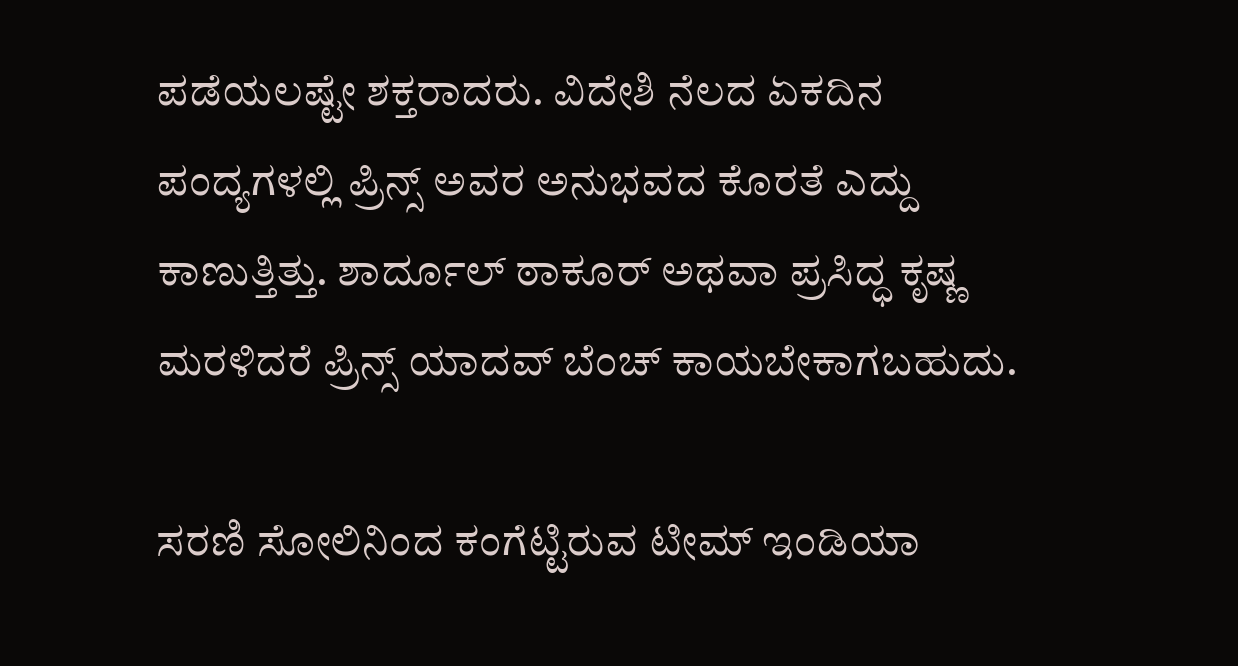ಪಡೆಯಲಷ್ಟೇ ಶಕ್ತರಾದರು. ವಿದೇಶಿ ನೆಲದ ಏಕದಿನ ಪಂದ್ಯಗಳಲ್ಲಿ ಪ್ರಿನ್ಸ್ ಅವರ ಅನುಭವದ ಕೊರತೆ ಎದ್ದು ಕಾಣುತ್ತಿತ್ತು. ಶಾರ್ದೂಲ್ ಠಾಕೂರ್ ಅಥವಾ ಪ್ರಸಿದ್ಧ ಕೃಷ್ಣ ಮರಳಿದರೆ ಪ್ರಿನ್ಸ್ ಯಾದವ್ ಬೆಂಚ್ ಕಾಯಬೇಕಾಗಬಹುದು.

ಸರಣಿ ಸೋಲಿನಿಂದ ಕಂಗೆಟ್ಟಿರುವ ಟೀಮ್ ಇಂಡಿಯಾ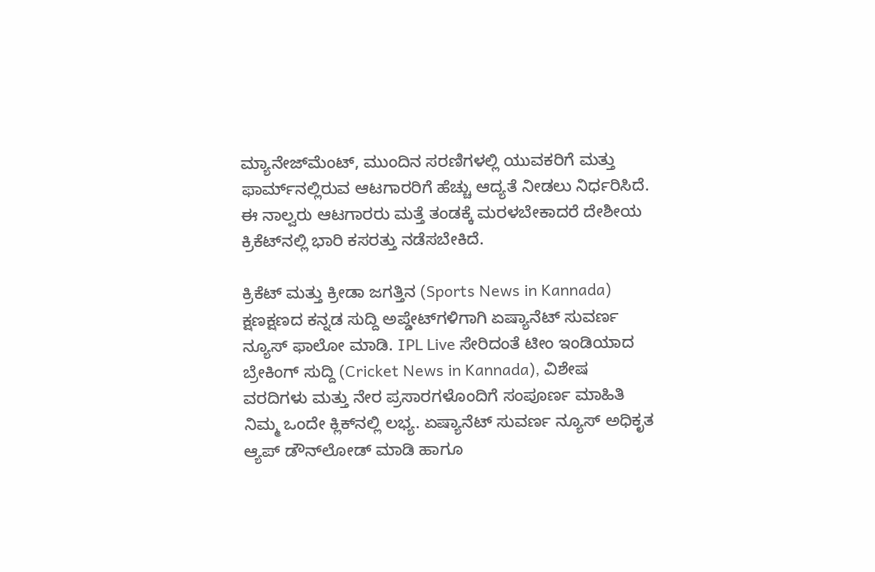ಮ್ಯಾನೇಜ್‌ಮೆಂಟ್, ಮುಂದಿನ ಸರಣಿಗಳಲ್ಲಿ ಯುವಕರಿಗೆ ಮತ್ತು ಫಾರ್ಮ್‌ನಲ್ಲಿರುವ ಆಟಗಾರರಿಗೆ ಹೆಚ್ಚು ಆದ್ಯತೆ ನೀಡಲು ನಿರ್ಧರಿಸಿದೆ. ಈ ನಾಲ್ವರು ಆಟಗಾರರು ಮತ್ತೆ ತಂಡಕ್ಕೆ ಮರಳಬೇಕಾದರೆ ದೇಶೀಯ ಕ್ರಿಕೆಟ್‌ನಲ್ಲಿ ಭಾರಿ ಕಸರತ್ತು ನಡೆಸಬೇಕಿದೆ.

ಕ್ರಿಕೆಟ್ ಮತ್ತು ಕ್ರೀಡಾ ಜಗತ್ತಿನ (Sports News in Kannada) ಕ್ಷಣಕ್ಷಣದ ಕನ್ನಡ ಸುದ್ದಿ ಅಪ್ಡೇಟ್‌ಗಳಿಗಾಗಿ ಏಷ್ಯಾನೆಟ್ ಸುವರ್ಣ ನ್ಯೂಸ್‌ ಫಾಲೋ ಮಾಡಿ. IPL Live ಸೇರಿದಂತೆ ಟೀಂ ಇಂಡಿಯಾದ ಬ್ರೇಕಿಂಗ್ ಸುದ್ದಿ (Cricket News in Kannada), ವಿಶೇಷ ವರದಿಗಳು ಮತ್ತು ನೇರ ಪ್ರಸಾರಗಳೊಂದಿಗೆ ಸಂಪೂರ್ಣ ಮಾಹಿತಿ ನಿಮ್ಮ ಒಂದೇ ಕ್ಲಿಕ್‌ನಲ್ಲಿ ಲಭ್ಯ. ಏಷ್ಯಾನೆಟ್ ಸುವರ್ಣ ನ್ಯೂಸ್ ಅಧಿಕೃತ ಆ್ಯಪ್ ಡೌನ್‌ಲೋಡ್ ಮಾಡಿ ಹಾಗೂ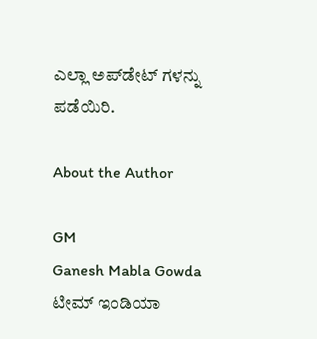ಎಲ್ಲಾ ಅಪ್‌ಡೇಟ್ ಗಳನ್ನು ಪಡೆಯಿರಿ.

About the Author

GM
Ganesh Mabla Gowda
ಟೀಮ್ ಇಂಡಿಯಾ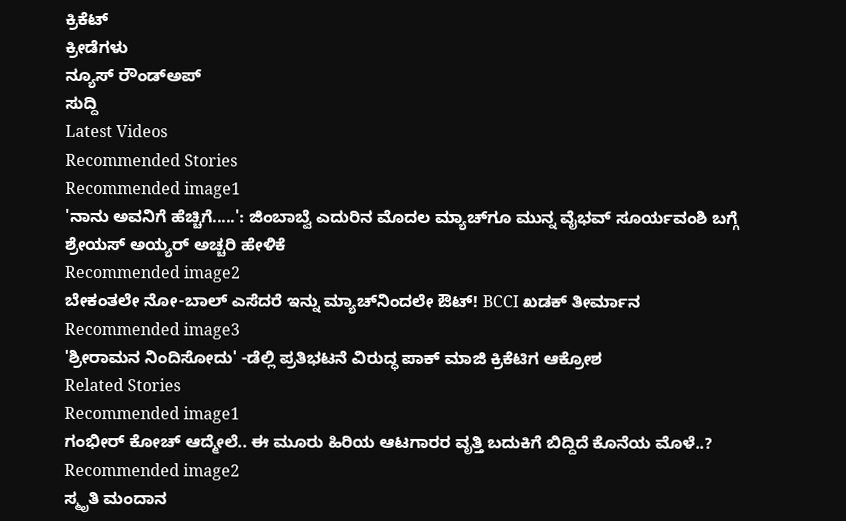ಕ್ರಿಕೆಟ್
ಕ್ರೀಡೆಗಳು
ನ್ಯೂಸ್‌ ರೌಂಡ್‌ಅಪ್
ಸುದ್ದಿ
Latest Videos
Recommended Stories
Recommended image1
'ನಾನು ಅವನಿಗೆ ಹೆಚ್ಚಿಗೆ.....': ಜಿಂಬಾಬ್ವೆ ಎದುರಿನ ಮೊದಲ ಮ್ಯಾಚ್‌ಗೂ ಮುನ್ನ ವೈಭವ್ ಸೂರ್ಯವಂಶಿ ಬಗ್ಗೆ ಶ್ರೇಯಸ್ ಅಯ್ಯರ್ ಅಚ್ಚರಿ ಹೇಳಿಕೆ
Recommended image2
ಬೇಕಂತಲೇ ನೋ-ಬಾಲ್ ಎಸೆದರೆ ಇನ್ನು ಮ್ಯಾಚ್‌ನಿಂದಲೇ ಔಟ್! BCCI ಖಡಕ್ ತೀರ್ಮಾನ
Recommended image3
'ಶ್ರೀರಾಮನ ನಿಂದಿಸೋದು' -ಡೆಲ್ಲಿ ಪ್ರತಿಭಟನೆ ವಿರುದ್ಧ ಪಾಕ್ ಮಾಜಿ ಕ್ರಿಕೆಟಿಗ ಆಕ್ರೋಶ
Related Stories
Recommended image1
ಗಂಭೀರ್‌ ಕೋಚ್‌ ಆದ್ಮೇಲೆ.. ಈ ಮೂರು ಹಿರಿಯ ಆಟಗಾರರ ವೃತ್ತಿ ಬದುಕಿಗೆ ಬಿದ್ದಿದೆ ಕೊನೆಯ ಮೊಳೆ..?
Recommended image2
ಸ್ಮೃತಿ ಮಂದಾನ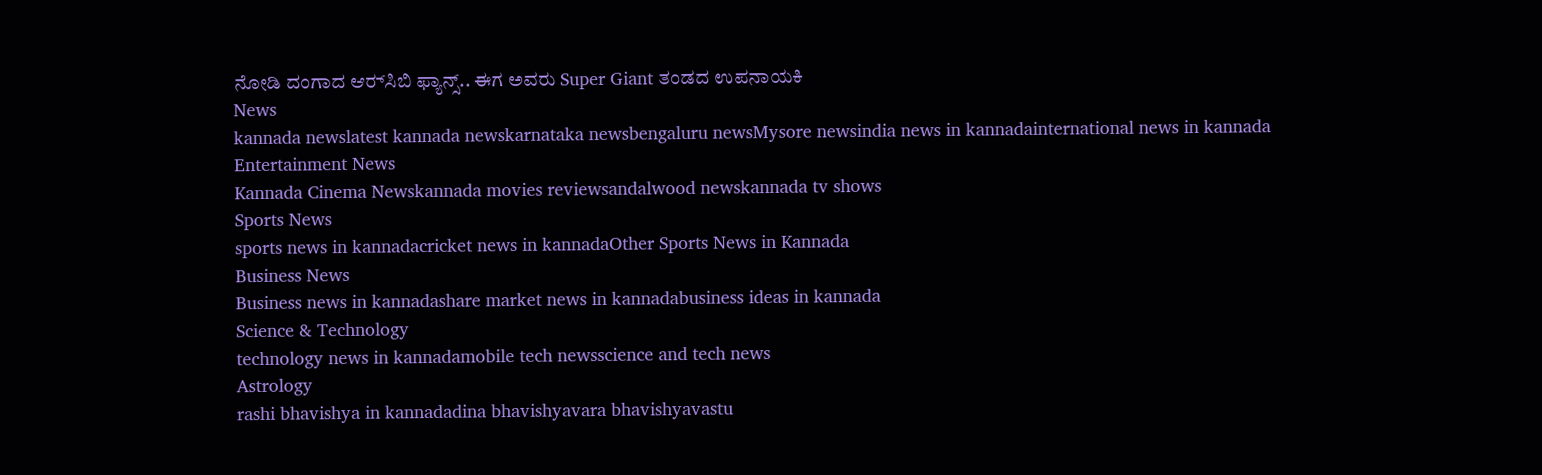ನೋಡಿ ದಂಗಾದ ಆರ್‍‌ಸಿಬಿ ಫ್ಯಾನ್ಸ್.. ಈಗ ಅವರು Super Giant ತಂಡದ ಉಪನಾಯಕಿ
News
kannada newslatest kannada newskarnataka newsbengaluru newsMysore newsindia news in kannadainternational news in kannada
Entertainment News
Kannada Cinema Newskannada movies reviewsandalwood newskannada tv shows
Sports News
sports news in kannadacricket news in kannadaOther Sports News in Kannada
Business News
Business news in kannadashare market news in kannadabusiness ideas in kannada
Science & Technology
technology news in kannadamobile tech newsscience and tech news
Astrology
rashi bhavishya in kannadadina bhavishyavara bhavishyavastu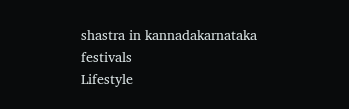shastra in kannadakarnataka festivals
Lifestyle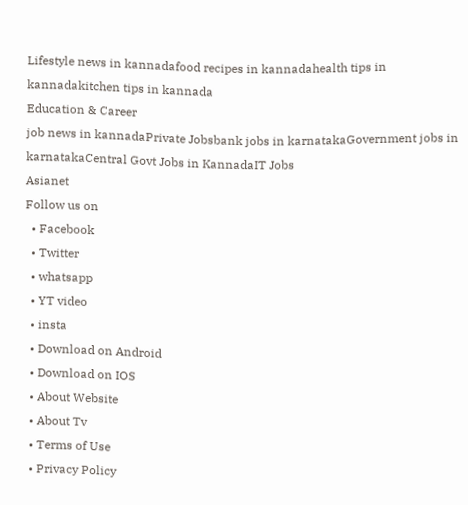Lifestyle news in kannadafood recipes in kannadahealth tips in kannadakitchen tips in kannada
Education & Career
job news in kannadaPrivate Jobsbank jobs in karnatakaGovernment jobs in karnatakaCentral Govt Jobs in KannadaIT Jobs
Asianet
Follow us on
  • Facebook
  • Twitter
  • whatsapp
  • YT video
  • insta
  • Download on Android
  • Download on IOS
  • About Website
  • About Tv
  • Terms of Use
  • Privacy Policy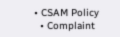• CSAM Policy
  • Complaint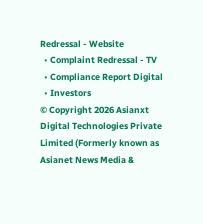Redressal - Website
  • Complaint Redressal - TV
  • Compliance Report Digital
  • Investors
© Copyright 2026 Asianxt Digital Technologies Private Limited (Formerly known as Asianet News Media &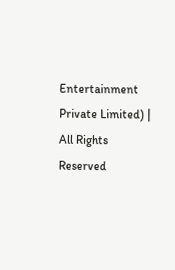Entertainment Private Limited) | All Rights Reserved